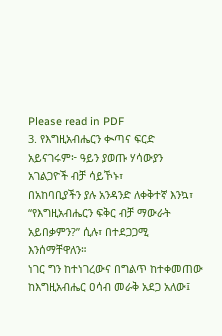Please read in PDF
3. የእግዚአብሔርን ቊጣና ፍርድ አይናገሩም፦ ዓይን ያወጡ ሃሳውያን አገልጋዮች ብቻ ሳይኾኑ፣
በአከባቢያችን ያሉ አንዳንድ ለቀቅተኛ እንኳ፣ “የእግዚአብሔርን ፍቅር ብቻ ማውራት አይበቃምን?” ሲሉ፣ በተደጋጋሚ እንሰማቸዋለን።
ነገር ግን ከተነገረውና በግልጥ ከተቀመጠው ከእግዚአብሔር ዐሳብ መራቅ አደጋ አለው፤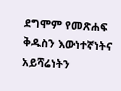ደግሞም የመጽሐፍ ቅዱስን እውነተኛነትና
አይሻሬነትን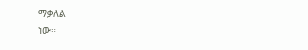ማቃለል
ነው።